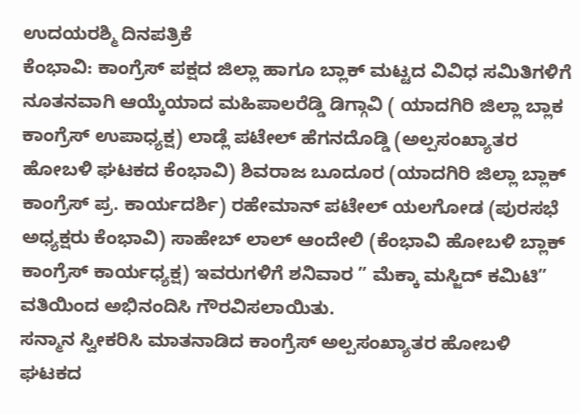ಉದಯರಶ್ಮಿ ದಿನಪತ್ರಿಕೆ
ಕೆಂಭಾವಿ: ಕಾಂಗ್ರೆಸ್ ಪಕ್ಷದ ಜಿಲ್ಲಾ ಹಾಗೂ ಬ್ಲಾಕ್ ಮಟ್ಟದ ವಿವಿಧ ಸಮಿತಿಗಳಿಗೆ ನೂತನವಾಗಿ ಆಯ್ಕೆಯಾದ ಮಹಿಪಾಲರೆಡ್ಡಿ ಡಿಗ್ಗಾವಿ ( ಯಾದಗಿರಿ ಜಿಲ್ಲಾ ಬ್ಲಾಕ ಕಾಂಗ್ರೆಸ್ ಉಪಾಧ್ಯಕ್ಷ) ಲಾಡ್ಲೆ ಪಟೇಲ್ ಹೆಗನದೊಡ್ಡಿ (ಅಲ್ಪಸಂಖ್ಯಾತರ ಹೋಬಳಿ ಘಟಕದ ಕೆಂಭಾವಿ) ಶಿವರಾಜ ಬೂದೂರ (ಯಾದಗಿರಿ ಜಿಲ್ಲಾ ಬ್ಲಾಕ್ ಕಾಂಗ್ರೆಸ್ ಪ್ರ. ಕಾರ್ಯದರ್ಶಿ) ರಹೇಮಾನ್ ಪಟೇಲ್ ಯಲಗೋಡ (ಪುರಸಭೆ ಅಧ್ಯಕ್ಷರು ಕೆಂಭಾವಿ) ಸಾಹೇಬ್ ಲಾಲ್ ಆಂದೇಲಿ (ಕೆಂಭಾವಿ ಹೋಬಳಿ ಬ್ಲಾಕ್ ಕಾಂಗ್ರೆಸ್ ಕಾರ್ಯಧ್ಯಕ್ಷ) ಇವರುಗಳಿಗೆ ಶನಿವಾರ ” ಮೆಕ್ಕಾ ಮಸ್ಜಿದ್ ಕಮಿಟಿ” ವತಿಯಿಂದ ಅಭಿನಂದಿಸಿ ಗೌರವಿಸಲಾಯಿತು.
ಸನ್ಮಾನ ಸ್ವೀಕರಿಸಿ ಮಾತನಾಡಿದ ಕಾಂಗ್ರೆಸ್ ಅಲ್ಪಸಂಖ್ಯಾತರ ಹೋಬಳಿ ಘಟಕದ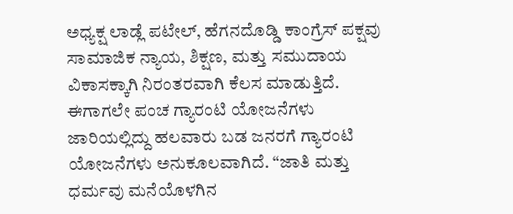ಅಧ್ಯಕ್ಷ ಲಾಡ್ಲೆ ಪಟೇಲ್, ಹೆಗನದೊಡ್ಡಿ ಕಾಂಗ್ರೆಸ್ ಪಕ್ಷವು ಸಾಮಾಜಿಕ ನ್ಯಾಯ, ಶಿಕ್ಷಣ, ಮತ್ತು ಸಮುದಾಯ ವಿಕಾಸಕ್ಕಾಗಿ ನಿರಂತರವಾಗಿ ಕೆಲಸ ಮಾಡುತ್ತಿದೆ. ಈಗಾಗಲೇ ಪಂಚ ಗ್ಯಾರಂಟಿ ಯೋಜನೆಗಳು ಜಾರಿಯಲ್ಲಿದ್ದು ಹಲವಾರು ಬಡ ಜನರಗೆ ಗ್ಯಾರಂಟಿ ಯೋಜನೆಗಳು ಅನುಕೂಲವಾಗಿದೆ. “ಜಾತಿ ಮತ್ತು ಧರ್ಮವು ಮನೆಯೊಳಗಿನ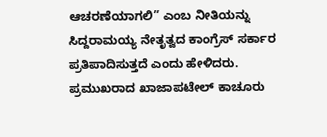ಆಚರಣೆಯಾಗಲಿ” ಎಂಬ ನೀತಿಯನ್ನು ಸಿದ್ದರಾಮಯ್ಯ ನೇತೃತ್ವದ ಕಾಂಗ್ರೆಸ್ ಸರ್ಕಾರ ಪ್ರತಿಪಾದಿಸುತ್ತದೆ ಎಂದು ಹೇಳಿದರು.
ಪ್ರಮುಖರಾದ ಖಾಜಾಪಟೇಲ್ ಕಾಚೂರು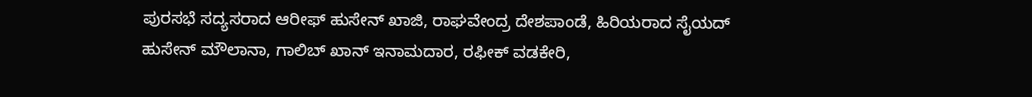ಪುರಸಭೆ ಸದ್ಯಸರಾದ ಆರೀಫ್ ಹುಸೇನ್ ಖಾಜಿ, ರಾಘವೇಂದ್ರ ದೇಶಪಾಂಡೆ, ಹಿರಿಯರಾದ ಸೈಯದ್ ಹುಸೇನ್ ಮೌಲಾನಾ, ಗಾಲಿಬ್ ಖಾನ್ ಇನಾಮದಾರ, ರಫೀಕ್ ವಡಕೇರಿ,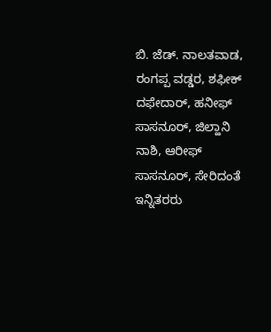ಬಿ. ಜೆಡ್. ನಾಲತವಾಡ, ರಂಗಪ್ಪ ವಡ್ಡರ, ಶಫೀಕ್ ದಫೇದಾರ್, ಹನೀಫ್ ಸಾಸನೂರ್, ಜಿಲ್ಹಾನಿ ನಾಶಿ, ಆರೀಫ್ ಸಾಸನೂರ್, ಸೇರಿದಂತೆ ಇನ್ನಿತರರು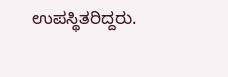ಉಪಸ್ಥಿತರಿದ್ದರು.